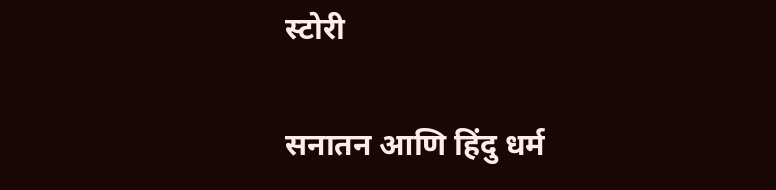स्टोरी

सनातन आणि हिंदु धर्म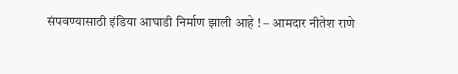संपवण्यासाठी इंडिया आघाडी निर्माण झाली आहे ! – आमदार नीतेश राणे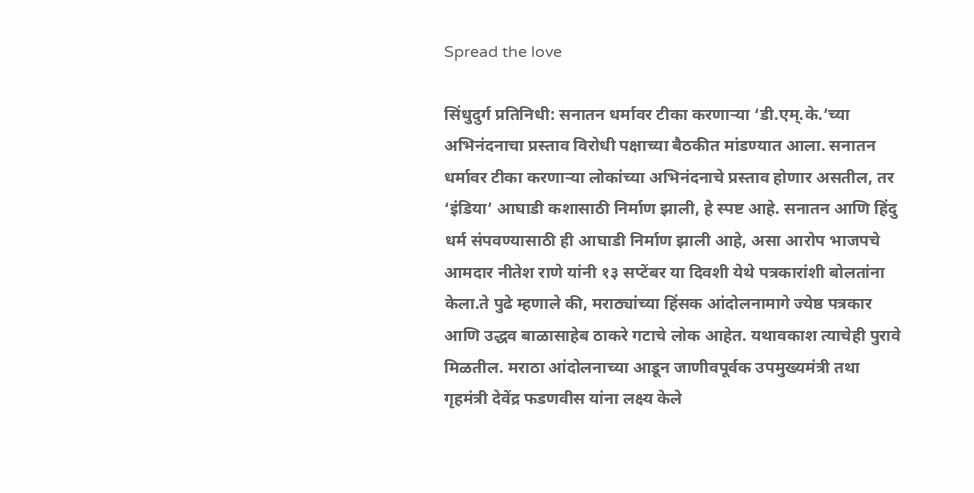Spread the love

सिंधुदुर्ग प्रतिनिधी: सनातन धर्मावर टीका करणार्‍या ‘डी.एम्.के.’च्या अभिनंदनाचा प्रस्ताव विरोधी पक्षाच्या बैठकीत मांडण्यात आला. सनातन धर्मावर टीका करणार्‍या लोकांच्या अभिनंदनाचे प्रस्ताव होणार असतील, तर ‘इंडिया’ आघाडी कशासाठी निर्माण झाली, हे स्पष्ट आहे. सनातन आणि हिंदु धर्म संपवण्यासाठी ही आघाडी निर्माण झाली आहे, असा आरोप भाजपचे आमदार नीतेश राणे यांनी १३ सप्टेंबर या दिवशी येथे पत्रकारांशी बोलतांना केला.ते पुढे म्हणाले की, मराठ्यांच्या हिंसक आंदोलनामागे ज्येष्ठ पत्रकार आणि उद्धव बाळासाहेब ठाकरे गटाचे लोक आहेत. यथावकाश त्याचेही पुरावे मिळतील. मराठा आंदोलनाच्या आडून जाणीवपूर्वक उपमुख्यमंत्री तथा गृहमंत्री देवेंद्र फडणवीस यांना लक्ष्य केले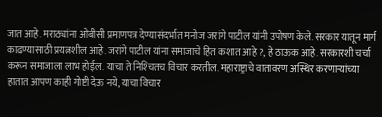जात आहे. मराठ्यांना ओबीसी प्रमाणपत्र देण्यासंदर्भात मनोज जरांगे पाटील यांनी उपोषण केले. सरकार यातून मार्ग काढण्यासाठी प्रयत्नशील आहे. जरांगे पाटील यांना समाजाचे हित कशात आहे ?, हे ठाऊक आहे. सरकारशी चर्चा करून समाजाला लाभ होईल. याचा ते निश्‍चितच विचार करतील. महाराष्ट्राचे वातावरण अस्थिर करणार्‍यांच्या हातात आपण काही गोष्टी देऊ नये, याचा विचार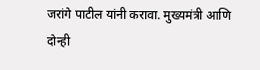जरांगे पाटील यांनी करावा. मुख्यमंत्री आणि दोन्ही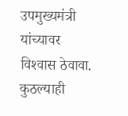उपमुख्यमंत्री यांच्यावर विश्‍वास ठेवावा. कुठल्याही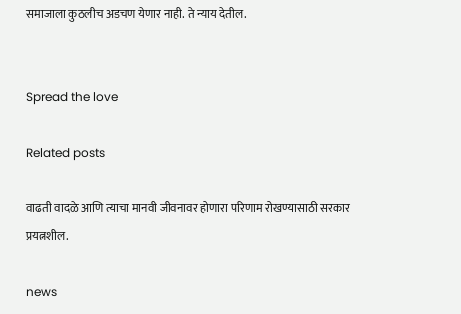समाजाला कुठलीच अडचण येणार नाही. ते न्याय देतील.


Spread the love

Related posts

वाढती वादळे आणि त्याचा मानवी जीवनावर होणारा परिणाम रोखण्यासाठी सरकार प्रयत्नशील.

news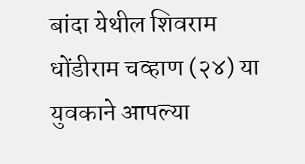बांदा येथील शिवराम धोंडीराम चव्हाण (२४) या युवकाने आपल्या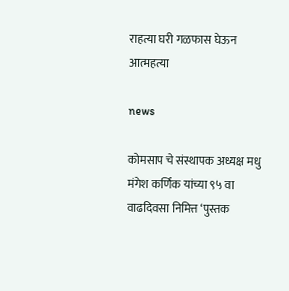राहत्या घरी गळफास घेऊन आत्महत्या

news

कोमसाप चे संस्थापक अध्यक्ष मधु मंगेश कर्णिक यांच्या ९५ वा वाढदिवसा निमित्त ‘पुस्तक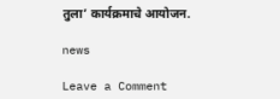तुला’ कार्यक्रमाचे आयोजन.

news

Leave a Comment